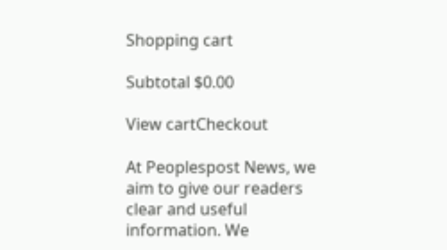Shopping cart

Subtotal $0.00

View cartCheckout

At Peoplespost News, we aim to give our readers clear and useful information. We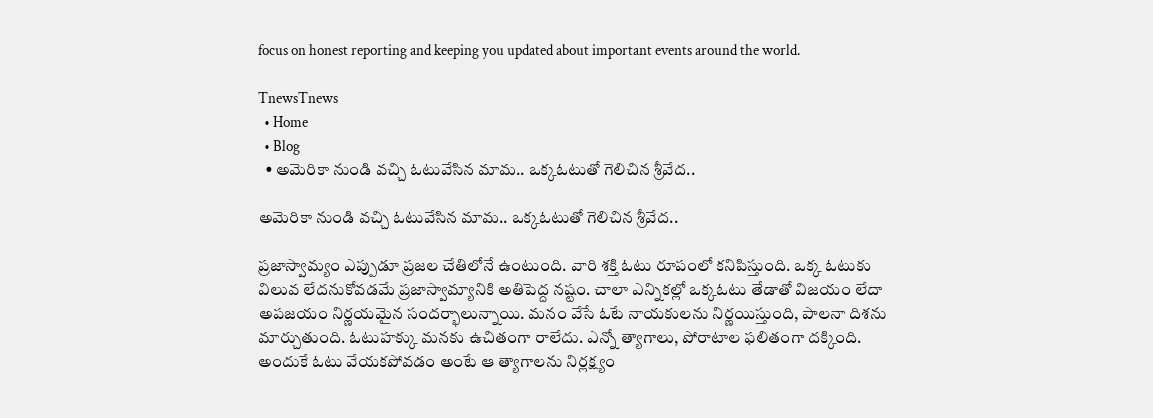focus on honest reporting and keeping you updated about important events around the world.

TnewsTnews
  • Home
  • Blog
  • అమెరికా నుండి వచ్చి ఓటువేసిన మామ.. ఒక్కఓటుతో గెలిచిన శ్రీవేద..

అమెరికా నుండి వచ్చి ఓటువేసిన మామ.. ఒక్కఓటుతో గెలిచిన శ్రీవేద..

ప్రజాస్వామ్యం ఎప్పుడూ ప్రజల చేతిలోనే ఉంటుంది. వారి శక్తి ఓటు రూపంలో కనిపిస్తుంది. ఒక్క ఓటుకు విలువ లేదనుకోవడమే ప్రజాస్వామ్యానికి అతిపెద్ద నష్టం. చాలా ఎన్నికల్లో ఒక్కఓటు తేడాతో విజయం లేదా అపజయం నిర్ణయమైన సందర్భాలున్నాయి. మనం వేసే ఓటే నాయకులను నిర్ణయిస్తుంది, పాలనా దిశను మార్చుతుంది. ఓటుహక్కు మనకు ఉచితంగా రాలేదు. ఎన్నో త్యాగాలు, పోరాటాల ఫలితంగా దక్కింది. అందుకే ఓటు వేయకపోవడం అంటే ఆ త్యాగాలను నిర్లక్ష్యం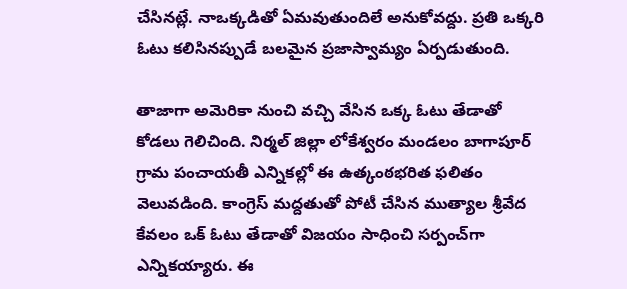చేసినట్లే. నాఒక్కడితో ఏమవుతుందిలే అనుకోవద్దు. ప్రతి ఒక్కరి ఓటు కలిసినప్పుడే బలమైన ప్రజాస్వామ్యం ఏర్పడుతుంది.

తాజాగా అమెరికా నుంచి వచ్చి వేసిన ఒక్క ఓటు తేడాతో కోడలు గెలిచింది. నిర్మల్ జిల్లా లోకేశ్వరం మండలం బాగాపూర్ గ్రామ పంచాయతీ ఎన్నికల్లో ఈ ఉత్కంఠభరిత ఫలితం వెలువడింది. కాంగ్రెస్ మద్దతుతో పోటీ చేసిన ముత్యాల శ్రీవేద కేవలం ఒక్ ఓటు తేడాతో విజయం సాధించి సర్పంచ్‌గా ఎన్నికయ్యారు. ఈ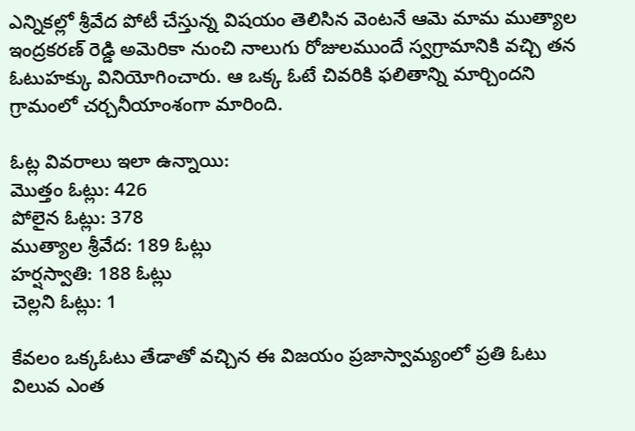ఎన్నికల్లో శ్రీవేద పోటీ చేస్తున్న విషయం తెలిసిన వెంటనే ఆమె మామ ముత్యాల ఇంద్రకరణ్ రెడ్డి అమెరికా నుంచి నాలుగు రోజులముందే స్వగ్రామానికి వచ్చి తన ఓటుహక్కు వినియోగించారు. ఆ ఒక్క ఓటే చివరికి ఫలితాన్ని మార్చిందని గ్రామంలో చర్చనీయాంశంగా మారింది.

ఓట్ల వివరాలు ఇలా ఉన్నాయి:
మొత్తం ఓట్లు: 426
పోలైన ఓట్లు: 378
ముత్యాల శ్రీవేద: 189 ఓట్లు
హర్షస్వాతి: 188 ఓట్లు
చెల్లని ఓట్లు: 1

కేవలం ఒక్కఓటు తేడాతో వచ్చిన ఈ విజయం ప్రజాస్వామ్యంలో ప్రతి ఓటు విలువ ఎంత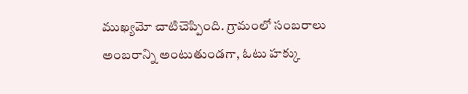ముఖ్యమో చాటిచెప్పింది. గ్రామంలో సంబరాలు అంబరాన్ని అంటుతుండగా, ఓటు హక్కు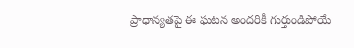ప్రాధాన్యతపై ఈ ఘటన అందరికీ గుర్తుండిపోయే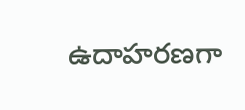ఉదాహరణగా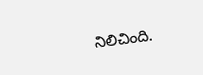నిలిచింది.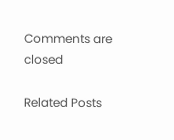Comments are closed

Related Posts